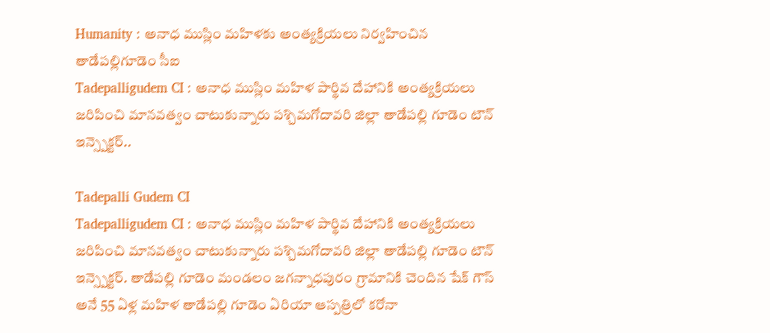Humanity : అనాధ ముస్లిం మహిళకు అంత్యక్రియలు నిర్వహించిన తాడేపల్లిగూడెం సీఐ
Tadepalligudem CI : అనాధ ముస్లిం మహిళ పార్థివ దేహానికి అంత్యక్రియలు జరిపించి మానవత్వం చాటుకున్నారు పశ్చిమగోదావరి జిల్లా తాడేపల్లి గూడెం టౌన్ ఇన్స్పెక్టర్..

Tadepalli Gudem CI
Tadepalligudem CI : అనాధ ముస్లిం మహిళ పార్థివ దేహానికి అంత్యక్రియలు జరిపించి మానవత్వం చాటుకున్నారు పశ్చిమగోదావరి జిల్లా తాడేపల్లి గూడెం టౌన్ ఇన్స్పెక్టర్. తాడేపల్లి గూడెం మండలం జగన్నాధపురం గ్రామానికి చెందిన షేక్ గౌస్ అనే 55 ఏళ్ల మహిళ తాడేపల్లి గూడెం ఏరియా ఆస్పత్రిలో కరోనా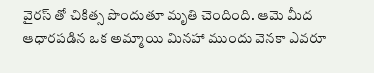వైరస్ తో చికిత్స పొందుతూ మృతి చెందింది. ఆమె మీద ఆధారపడిన ఒక అమ్మాయి మినహా ముందు వెనకా ఎవరూ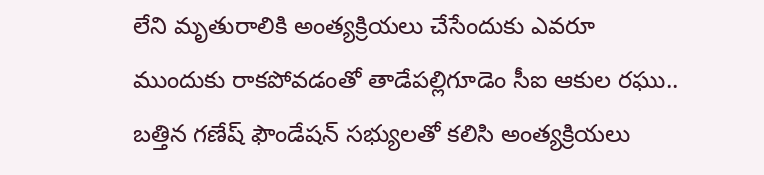లేని మృతురాలికి అంత్యక్రియలు చేసేందుకు ఎవరూ ముందుకు రాకపోవడంతో తాడేపల్లిగూడెం సీఐ ఆకుల రఘు.. బత్తిన గణేష్ ఫౌండేషన్ సభ్యులతో కలిసి అంత్యక్రియలు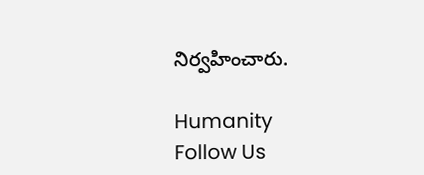నిర్వహించారు.

Humanity
Follow Us